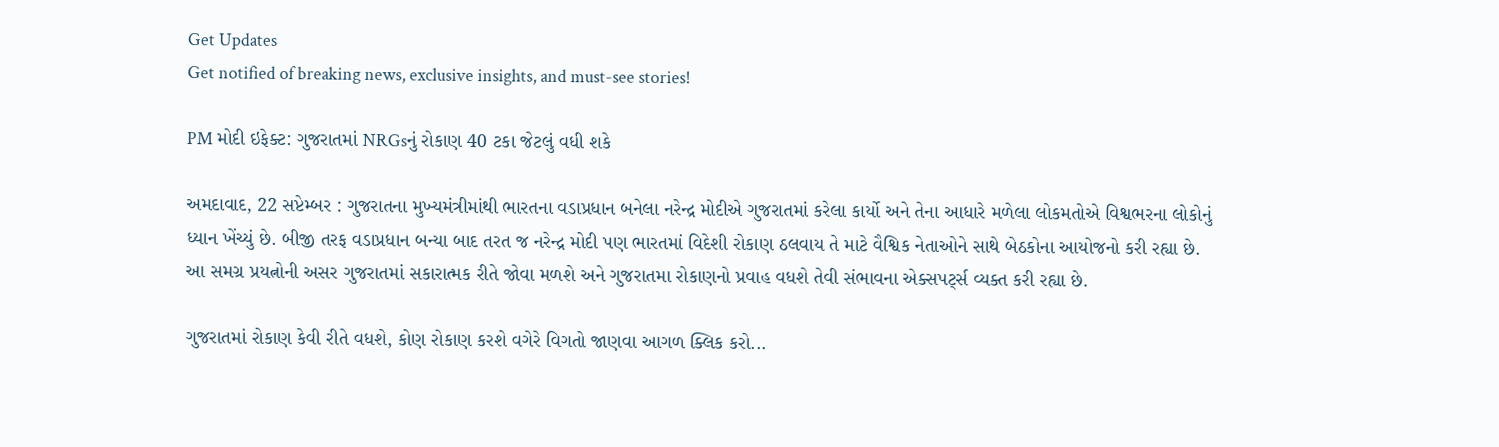Get Updates
Get notified of breaking news, exclusive insights, and must-see stories!

PM મોદી ઇફેક્ટ: ગુજરાતમાં NRGsનું રોકાણ 40 ટકા જેટલું વધી શકે

અમદાવાદ, 22 સપ્ટેમ્બર : ગુજરાતના મુખ્યમંત્રીમાંથી ભારતના વડાપ્રધાન બનેલા નરેન્‍દ્ર મોદીએ ગુજરાતમાં કરેલા કાર્યો અને તેના આધારે મળેલા લોકમતોએ વિશ્વભરના લોકોનું ધ્યાન ખેંચ્યું છે. બીજી તરફ વડાપ્રધાન બન્યા બાદ તરત જ નરેન્દ્ર મોદી પણ ભારતમાં વિદેશી રોકાણ ઠલવાય તે માટે વૈશ્વિક નેતાઓને સાથે બેઠકોના આયોજનો કરી રહ્યા છે. આ સમગ્ર પ્રયત્નોની અસર ગુજરાતમાં સકારાત્મક રીતે જોવા મળશે અને ગુજરાતમા રોકાણનો પ્રવાહ વધશે તેવી સંભાવના એક્સપર્ટ્સ વ્યક્ત કરી રહ્યા છે.

ગુજરાતમાં રોકાણ કેવી રીતે વધશે, કોણ રોકાણ કરશે વગેરે વિગતો જાણવા આગળ ક્લિક કરો...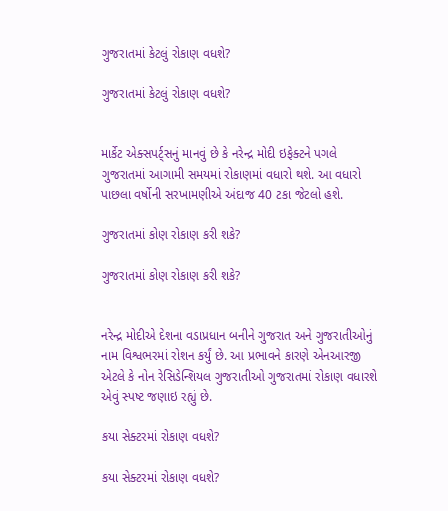ગુજરાતમાં કેટલું રોકાણ વધશે?

ગુજરાતમાં કેટલું રોકાણ વધશે?


માર્કેટ એક્સપર્ટ્સનું માનવું છે કે નરેન્દ્ર મોદી ઇફેક્ટને પગલે ગુજરાતમાં આગામી સમયમાં રોકાણમાં વધારો થશે. આ વધારો પાછલા વર્ષોની સરખામણીએ અંદાજ 40 ટકા જેટલો હશે.

ગુજરાતમાં કોણ રોકાણ કરી શકે?

ગુજરાતમાં કોણ રોકાણ કરી શકે?


નરેન્દ્ર મોદીએ દેશના વડાપ્રધાન બનીને ગુજરાત અને ગુજરાતીઓનું નામ વિશ્વભરમાં રોશન કર્યું છે. આ પ્રભાવને કારણે એનઆરજી એટલે કે નોન રેસિડેન્શિયલ ગુજરાતીઓ ગુજરાતમાં રોકાણ વધારશે એવું સ્પષ્ટ જણાઇ રહ્યું છે.

કયા સેક્ટરમાં રોકાણ વધશે?

કયા સેક્ટરમાં રોકાણ વધશે?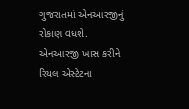ગુજરાતમાં એનઆરજીનું રોકાણ વધશે. એનઆરજી ખાસ કરીને રિયલ એસ્ટેટના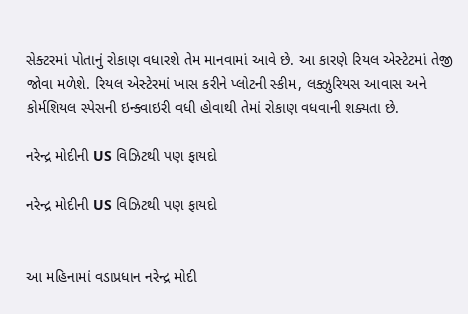સેક્ટરમાં પોતાનું રોકાણ વધારશે તેમ માનવામાં આવે છે. આ કારણે રિયલ એસ્ટેટમાં તેજી જોવા મળેશે. રિયલ એસ્ટેરમાં ખાસ કરીને પ્‍લોટની સ્‍કીમ, લક્ઝુરિયસ આવાસ અને કોર્મશિયલ સ્‍પેસની ઇન્ક્વાઇરી વધી હોવાથી તેમાં રોકાણ વધવાની શક્યતા છે.

નરેન્દ્ર મોદીની US વિઝિટથી પણ ફાયદો

નરેન્દ્ર મોદીની US વિઝિટથી પણ ફાયદો


આ મહિનામાં વડાપ્રધાન નરેન્દ્ર મોદી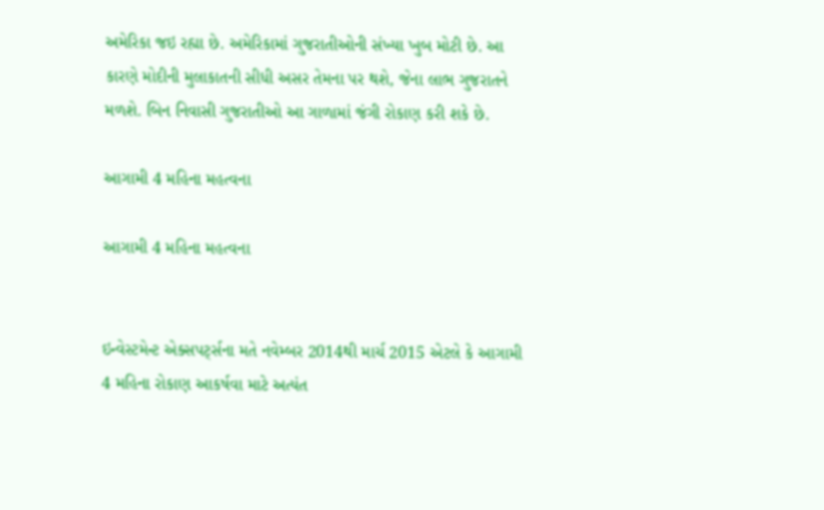અમેરિકા જઇ રહ્યા છે. અમેરિકામાં ગુજરાતીઓની સંખ્‍યા ખુબ મોટી છે. આ કારણે મોદીની મુલાકાતની સીધી અસર તેમના પર થશે, જેના લાભ ગુજરાતને મળશે. બિન નિવાસી ગુજરાતીઓ આ ગાળામાં જંગી રોકાણ કરી શકે છે.

આગામી 4 મહિના મહત્વના

આગામી 4 મહિના મહત્વના


ઇન્વેસ્ટમેન્ટ એક્સપર્ટ્સના મતે નવેમ્‍બર 2014થી માર્ચ 2015 એટલે કે આગામી 4 મહિના રોકાણ આકર્ષવા માટે અત્યંત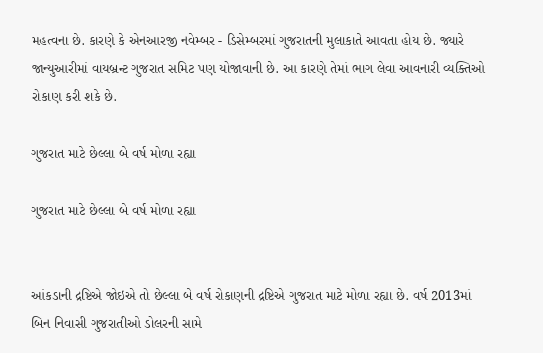મહત્વના છે. કારણે કે એનઆરજી નવેમ્બર - ડિસેમ્બરમાં ગુજરાતની મુલાકાતે આવતા હોય છે. જ્યારે જાન્યુઆરીમાં વાયબ્રન્ટ ગુજરાત સમિટ પણ યોજાવાની છે. આ કારણે તેમાં ભાગ લેવા આવનારી વ્યક્તિઓ રોકાણ કરી શકે છે.

ગુજરાત માટે છેલ્લા બે વર્ષ મોળા રહ્યા

ગુજરાત માટે છેલ્લા બે વર્ષ મોળા રહ્યા


આંકડાની દ્રષ્ટિએ જોઇએ તો છેલ્લા બે વર્ષ રોકાણની દ્રષ્ટિએ ગુજરાત માટે મોળા રહ્યા છે. વર્ષ 2013માં બિન નિવાસી ગુજરાતીઓ ડોલરની સામે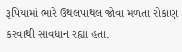રૂપિયામાં ભારે ઉથલપાથલ જોવા મળતા રોકાણ કરવાથી સાવધાન રહ્યા હતા.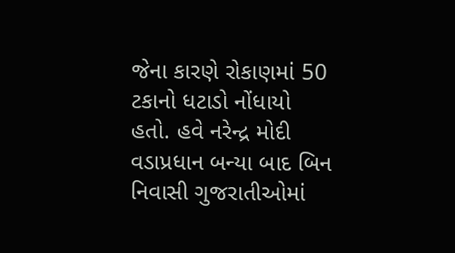જેના કારણે રોકાણમાં 50 ટકાનો ધટાડો નોંધાયો હતો. હવે નરેન્દ્ર મોદી વડાપ્રધાન બન્‍યા બાદ બિન નિવાસી ગુજરાતીઓમાં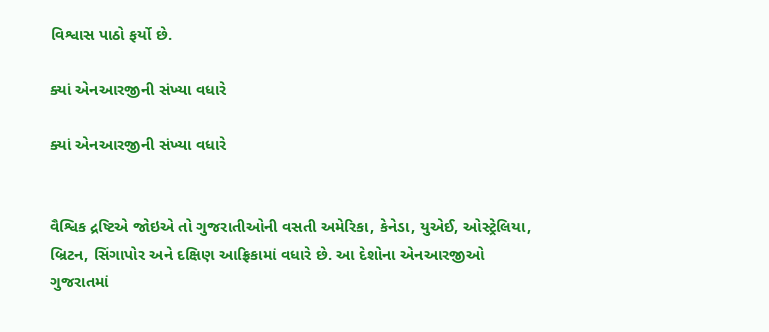વિશ્વાસ પાઠો ફર્યો છે.

ક્યાં એનઆરજીની સંખ્યા વધારે

ક્યાં એનઆરજીની સંખ્યા વધારે


વૈશ્વિક દ્રષ્ટિએ જોઇએ તો ગુજરાતીઓની વસતી અમેરિકા, કેનેડા, યુએઈ, ઓસ્‍ટ્રેલિયા, બ્રિટન, સિંગાપોર અને દક્ષિણ આફ્રિકામાં વધારે છે. આ દેશોના એનઆરજીઓ ગુજરાતમાં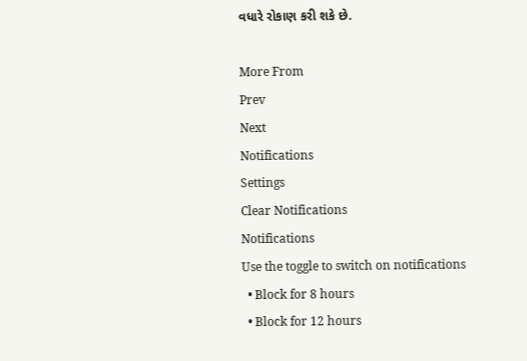વધારે રોકાણ કરી શકે છે.

More From
Prev
Next
Notifications
Settings
Clear Notifications
Notifications
Use the toggle to switch on notifications
  • Block for 8 hours
  • Block for 12 hours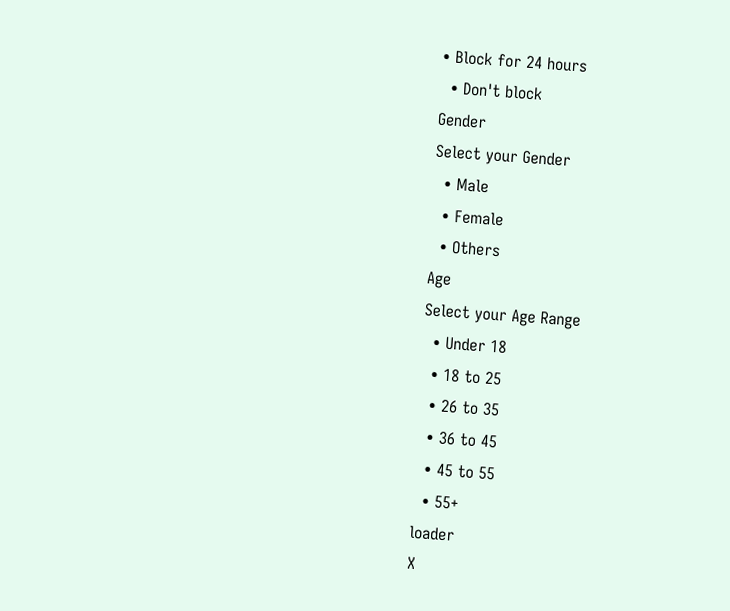• Block for 24 hours
  • Don't block
Gender
Select your Gender
  • Male
  • Female
  • Others
Age
Select your Age Range
  • Under 18
  • 18 to 25
  • 26 to 35
  • 36 to 45
  • 45 to 55
  • 55+
loader
X